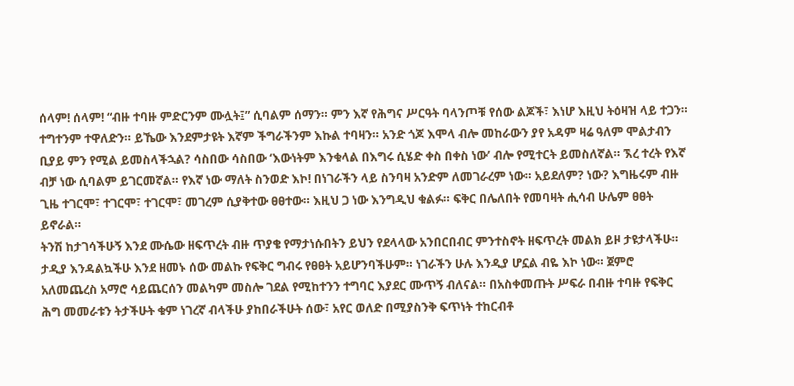ሰላም! ሰላም! “ብዙ ተባዙ ምድርንም ሙሏት፤” ሲባልም ሰማን። ምን እኛ የሕግና ሥርዓት ባላንጦቹ የሰው ልጆች፣ እነሆ እዚህ ትዕዛዝ ላይ ተጋን። ተግተንም ተዋለድን። ይኼው እንደምታዩት እኛም ችግራችንም እኩል ተባዛን። አንድ ጎጆ እሞላ ብሎ መከራውን ያየ አዳም ዛሬ ዓለም ሞልታብን ቢያይ ምን የሚል ይመስላችኋል? ሳስበው ሳስበው ‘እውነትም እንቁላል በእግሩ ሲሄድ ቀስ በቀስ ነው’ ብሎ የሚተርት ይመስለኛል። ኧረ ተረት የእኛ ብቻ ነው ሲባልም ይገርመኛል። የእኛ ነው ማለት ስንወድ እኮ! በነገራችን ላይ ስንባዛ አንድም ለመገራረም ነው። አይደለም? ነው? እግዜሩም ብዙ ጊዜ ተገርሞ፣ ተገርሞ፣ ተገርሞ፣ መገረም ሲያቅተው ፀፀተው። እዚህ ጋ ነው እንግዲህ ቁልፉ። ፍቅር በሌለበት የመባዛት ሒሳብ ሁሌም ፀፀት ይኖራል።
ትንሽ ከታገሳችሁኝ እንደ ሙሴው ዘፍጥረት ብዙ ጥያቄ የማታነሱበትን ይህን የደላላው አንበርበብር ምንተስኖት ዘፍጥረት መልክ ይዞ ታዩታላችሁ። ታዲያ እንዳልኳችሁ እንደ ዘመኑ ሰው መልኩ የፍቅር ግብሩ የፀፀት አይሆንባችሁም። ነገራችን ሁሉ እንዲያ ሆኗል ብዬ እኮ ነው። ጀምሮ አለመጨረስ አማሮ ሳይጨርሰን መልካም መስሎ ገደል የሚከተንን ተግባር እያደር ሙጥኝ ብለናል። በአስቀመጡት ሥፍራ በብዙ ተባዙ የፍቅር ሕግ መመራቱን ትታችሁት ቁም ነገረኛ ብላችሁ ያከበራችሁት ሰው፣ አየር ወለድ በሚያስንቅ ፍጥነት ተከርብቶ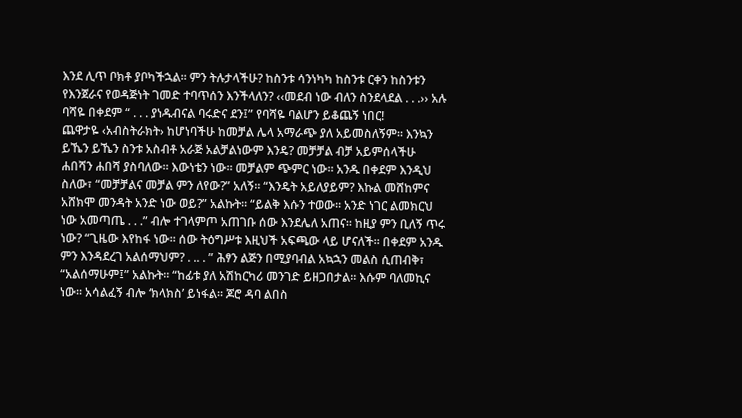እንደ ሊጥ ቦክቶ ያቦካችኋል። ምን ትሉታላችሁ? ከስንቱ ሳንነካካ ከስንቱ ርቀን ከስንቱን የእንጀራና የወዳጅነት ገመድ ተባጥሰን እንችላለን? ‹‹መደብ ነው ብለን ስንደላደል . . .›› አሉ ባሻዬ በቀደም “ . . . ያነዱብናል ባሩድና ደን፤” የባሻዬ ባልሆን ይቆጨኝ ነበር!
ጨዋታዬ ‹አብስትራክት› ከሆነባችሁ ከመቻል ሌላ አማራጭ ያለ አይመስለኝም። እንኳን ይኼን ይኼን ስንቱ አስብቶ አራጅ አልቻልነውም እንዴ? መቻቻል ብቻ አይምሰላችሁ ሐበሻን ሐበሻ ያስባለው። እውነቴን ነው። መቻልም ጭምር ነው። አንዱ በቀደም እንዲህ ስለው፣ “መቻቻልና መቻል ምን ለየው?” አለኝ። “እንዴት አይለያይም? እኩል መሸከምና አሸክሞ መንዳት አንድ ነው ወይ?” አልኩት። “ይልቅ እሱን ተወው። አንድ ነገር ልመክርህ ነው አመጣጤ . . .” ብሎ ተገላምጦ አጠገቡ ሰው እንደሌለ አጠና። ከዚያ ምን ቢለኝ ጥሩ ነው? “ጊዜው እየከፋ ነው። ሰው ትዕግሥቱ እዚህች አፍጫው ላይ ሆናለች። በቀደም አንዱ ምን እንዳደረገ አልሰማህም? . .. . ” ሕፃን ልጅን በሚያባብል አኳኋን መልስ ሲጠብቅ፣ “አልሰማሁም፤” አልኩት። “ከፊቱ ያለ አሽከርካሪ መንገድ ይዘጋበታል። እሱም ባለመኪና ነው። አሳልፈኝ ብሎ ‘ክላክስ’ ይነፋል። ጆሮ ዳባ ልበስ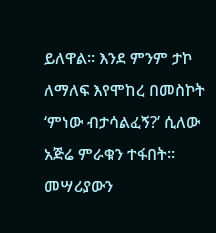ይለዋል። እንደ ምንም ታኮ ለማለፍ እየሞከረ በመስኮት ‘ምነው ብታሳልፈኝ?’ ሲለው አጅሬ ምራቁን ተፋበት። መሣሪያውን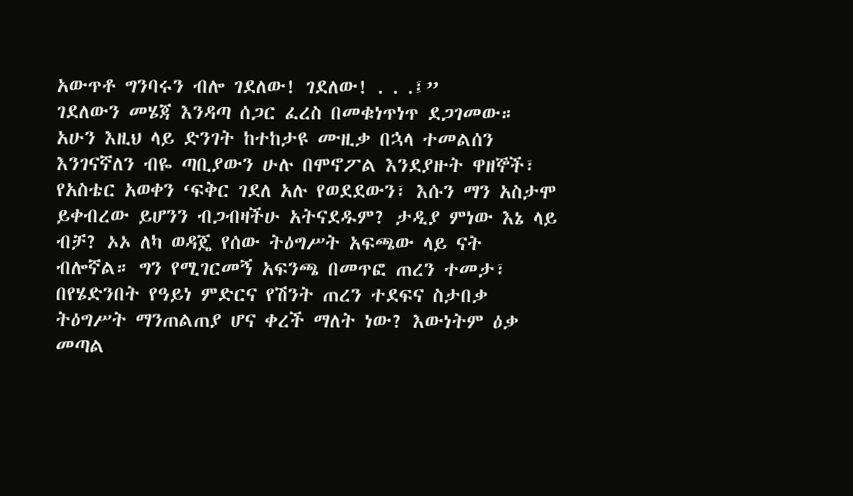አውጥቶ ግንባሩን ብሎ ገደለው! ገደለው! . . .፤”
ገደለውን መሄጃ እንዳጣ ሰጋር ፈረስ በመቁነጥነጥ ደጋገመው። አሁን እዚህ ላይ ድንገት ከተከታዩ ሙዚቃ በኋላ ተመልሰን እንገናኛለን ብዬ ጣቢያውን ሁሉ በሞኖፖል እንደያዙት ዋዘኞች፣ የአስቴር አወቀን ‘ፍቅር ገደለ አሉ የወደደውን፣ እሱን ማን አስታሞ ይቀብረው ይሆንን ብጋብዛችሁ አትናደዱም? ታዲያ ምነው እኔ ላይ ብቻ? ኦኦ ለካ ወዳጄ የሰው ትዕግሥት አፍጫው ላይ ናት ብሎኛል። ግን የሚገርመኝ አፍንጫ በመጥፎ ጠረን ተመታ፣ በየሄድንበት የዓይነ ምድርና የሽንት ጠረን ተደፍና ስታበቃ ትዕግሥት ማንጠልጠያ ሆና ቀረች ማለት ነው? እውነትም ዕቃ መጣል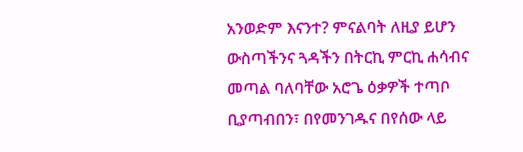አንወድም እናንተ? ምናልባት ለዚያ ይሆን ውስጣችንና ጓዳችን በትርኪ ምርኪ ሐሳብና መጣል ባለባቸው አሮጌ ዕቃዎች ተጣቦ ቢያጣብበን፣ በየመንገዱና በየሰው ላይ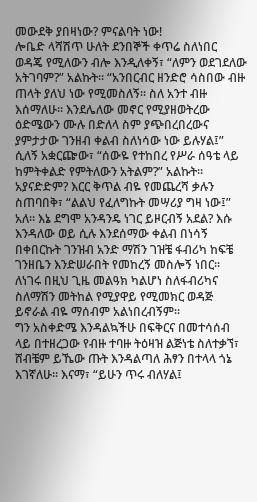መውደቅ ያበዛነው? ምናልባት ነው!
ሎቤድ ላሻሽጥ ሁለት ደንበኞች ቀጥሬ ስለነበር ወዳጄ የሚለውን ብሎ እንዲለቀኝ፣ “ለምን ወደገደለው አትገባም?” አልኩት። “አንበርብር ዘንድሮ ሳስበው ብዙ ጠላት ያለህ ነው የሚመስለኝ። ስለ አንተ ብዙ እሰማለሁ። እንደሌለው መኖር የሚያዘወትረው ዕድሜውን ሙሉ በድለላ ስም ያጭበረበረውና ያምታታው ገንዘብ ቀልብ ስለነሳው ነው ይሉሃል፤” ሲለኝ አቋርጬው፣ “ሰውዬ የተከበረ የሥራ ሰዓቴ ላይ ከምትቀልድ የምትለውን አትልም?” አልኩት። አያናድድም? እርር ቅጥል ብዬ የመጨረሻ ቃሉን ስጠባበቅ፣ “ልልህ የፈለግኩት መሣሪያ ግዛ ነው፤” አለ። እኔ ደግሞ አንዳንዴ ነገር ይዞርብኝ አደል? እሱ እንዳለው ወይ ሲሉ እንደሰማው ቀልብ በነሳኝ በቀበርኩት ገንዝብ አንድ ማሽን ገዝቼ ፋብሪካ ከፍቼ ገንዘቤን እንድሠራበት የመከረኝ መስሎኝ ነበር። ለነገሩ በዚህ ጊዜ መልዓክ ካልሆነ ስለፋብሪካና ስለማሽን መትከል የሚያዋይ የሚመክር ወዳጅ ይኖራል ብዬ ማሰብም አልነበረብኝም።
ግን አስቀድሜ እንዳልኳችሁ በፍቅርና በመተሳሰብ ላይ በተዘረጋው የብዙ ተባዙ ትዕዛዝ ልጅነቴ ስለተቃኘ፣ ሸብቼም ይኼው ጡት እንዳልጣለ ሕፃን በተላላ ጎኔ እገኛለሁ። እናማ፣ “ይሁን ጥሩ ብለሃል፤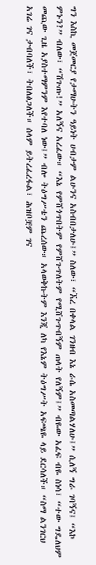ግን እስኪ መጀመርያ የታማሁትን ዓይነት ሀብታም ልሁንና አስብበታለሁ፤” ስለው፣ “ኧረ በቀላል ገንዘብ እኔ ራሴ አስመጣልሃለሁ፤” ሲለኝ ግራ ገባኝና፤ “እኮ ምኑን?” ብለው፣ “ሽጉጡ!” አለኝና አረፈው። “እኔ የምሸጎጥበትም የምሸጉጥለትም የሚሸጉጥብኝም ጠላት የለኝም፤” ብዬው አፈፍ ብዬ ስነሳ፣ “ተው ግዴለህም መጪው ጊዜ አያስተማምንም እየተባለ ነው፤” ብሎ ትዕግሥቴን ጨረሰው። አላወቅኩትም እንጂ ለካ የእኔም ትዕግሥት አፍጫዬ ላይ ደርሳለች። “ስማ ልንገርህ አገሬ ገና ታብባለች፣ ትበለፅጋለች። ሰላም ይትረፈረፋል፣ ሕዝቦቿም ገና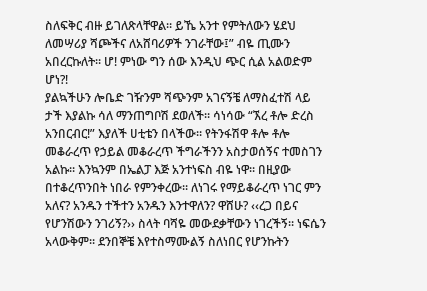ስለፍቅር ብዙ ይገለጽላቸዋል። ይኼ አንተ የምትለውን ሄደህ ለመሣሪያ ሻጮችና ለአሸባሪዎች ንገራቸው፤” ብዬ ጢሙን አበረርኩለት። ሆ! ምነው ግን ሰው እንዲህ ጭር ሲል አልወድም ሆነ?!
ያልኳችሁን ሎቤድ ገዥንም ሻጭንም አገናኝቼ ለማስፈተሽ ላይ ታች እያልኩ ሳለ ማንጠግቦሽ ደወለች። ሳነሳው “ኧረ ቶሎ ድረስ አንበርብር!” እያለች ሀቲቴን በላችው። የትንፋሽዋ ቶሎ ቶሎ መቆራረጥ የኃይል መቆራረጥ ችግራችንን አስታወሰኝና ተመስገን አልኩ። እንኳንም በኤልፓ እጅ አንተነፍስ ብዬ ነዋ። በዚያው በተቆረጥንበት ነበራ የምንቀረው። ለነገሩ የማይቆራረጥ ነገር ምን አለና? አንዱን ተችተን አንዱን እንተዋለን? ዋሸሁ? ‹‹ረጋ በይና የሆንሽውን ንገሪኝ?›› ስላት ባሻዬ መውደቃቸውን ነገረችኝ። ነፍሴን አላውቅም። ደንበኞቼ እየተስማሙልኝ ስለነበር የሆንኩትን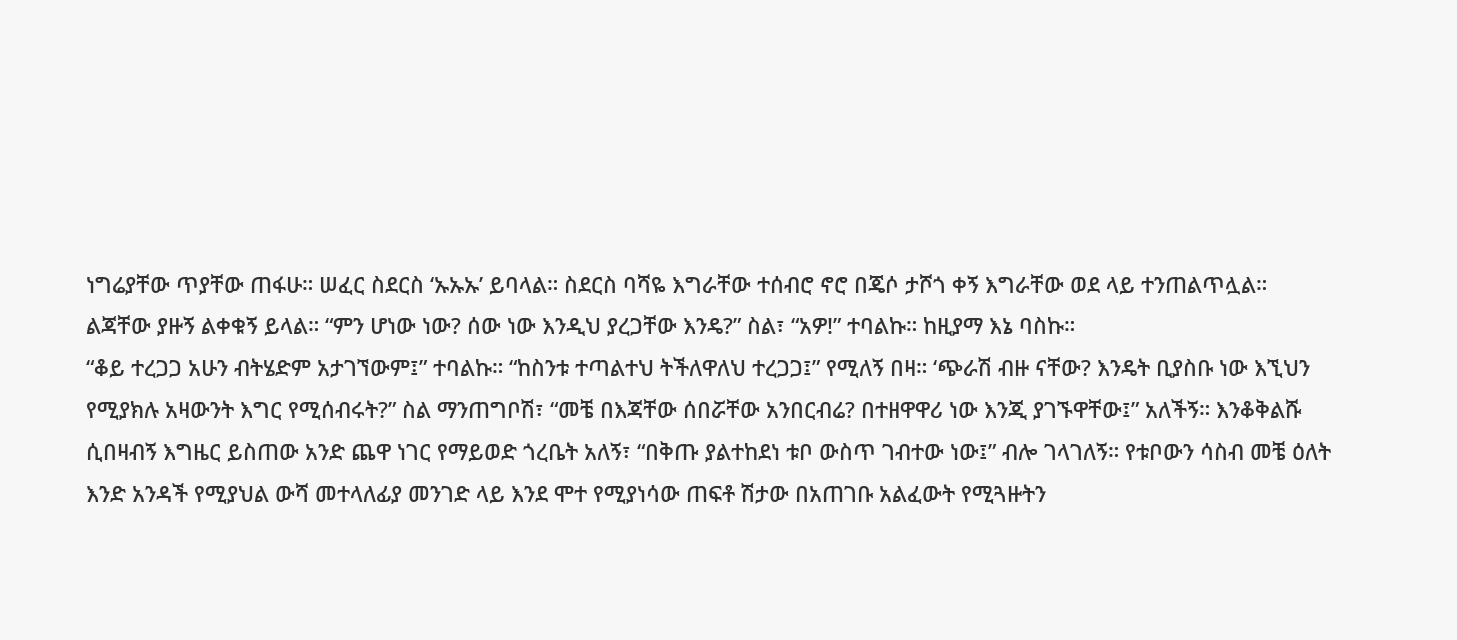ነግሬያቸው ጥያቸው ጠፋሁ። ሠፈር ስደርስ ‘ኡኡኡ’ ይባላል። ስደርስ ባሻዬ እግራቸው ተሰብሮ ኖሮ በጄሶ ታሾጎ ቀኝ እግራቸው ወደ ላይ ተንጠልጥሏል። ልጃቸው ያዙኝ ልቀቁኝ ይላል። “ምን ሆነው ነው? ሰው ነው እንዲህ ያረጋቸው እንዴ?” ስል፣ “አዎ!” ተባልኩ። ከዚያማ እኔ ባስኩ።
“ቆይ ተረጋጋ አሁን ብትሄድም አታገኘውም፤” ተባልኩ። “ከስንቱ ተጣልተህ ትችለዋለህ ተረጋጋ፤” የሚለኝ በዛ። ‘ጭራሽ ብዙ ናቸው? እንዴት ቢያስቡ ነው እኚህን የሚያክሉ አዛውንት እግር የሚሰብሩት?” ስል ማንጠግቦሽ፣ “መቼ በእጃቸው ሰበሯቸው አንበርብሬ? በተዘዋዋሪ ነው እንጂ ያገኙዋቸው፤” አለችኝ። እንቆቅልሹ ሲበዛብኝ እግዜር ይስጠው አንድ ጨዋ ነገር የማይወድ ጎረቤት አለኝ፣ “በቅጡ ያልተከደነ ቱቦ ውስጥ ገብተው ነው፤” ብሎ ገላገለኝ። የቱቦውን ሳስብ መቼ ዕለት እንድ አንዳች የሚያህል ውሻ መተላለፊያ መንገድ ላይ እንደ ሞተ የሚያነሳው ጠፍቶ ሽታው በአጠገቡ አልፈውት የሚጓዙትን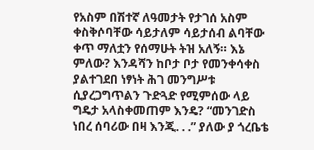የአስም በሽተኛ ለዓመታት የታገሰ አስም ቀስቅሶባቸው ሳይታለም ሳይታሰብ ልባቸው ቀጥ ማለቷን የሰማሁት ትዝ አለኝ። እኔ ምለው? እንዳሻን ከቦታ ቦታ የመንቀሳቀስ ያልተገደበ ነፃነት ሕገ መንግሥቱ ሲያረጋግጥልን ጉድጓድ የሚምሰው ላይ ግዴታ አላስቀመጠም እንዴ? “መንገድስ ነበረ ሰባሪው በዛ እንጂ. . .” ያለው ያ ጎረቤቴ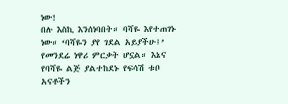ነው!
በሉ እስኪ እንሰነባበት። ባሻዬ እየተጠገኑ ነው። ‘ባሻዬን ያየ ገደል አይያችሁ፤’ የመንደሬ ነዋሪ ምርቃት ሆኗል። እኔና የባሻዬ ልጅ ያልተከደኑ የፍሳሽ ቱቦ አናቶችን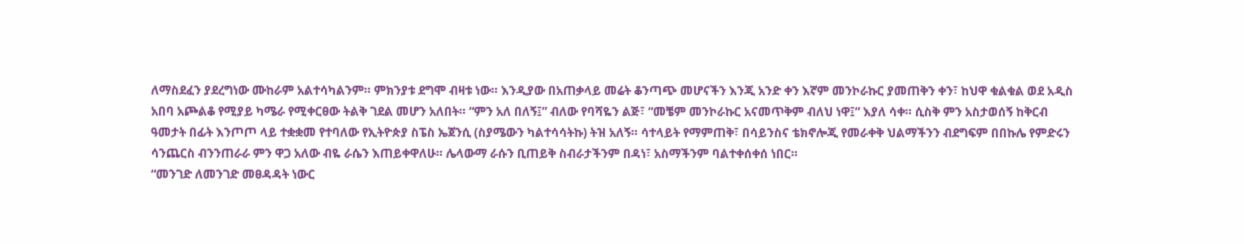ለማስደፈን ያደረግነው ሙከራም አልተሳካልንም። ምክንያቱ ደግሞ ብዛቱ ነው። እንዲያው በአጠቃላይ መሬት ቆንጣጭ መሆናችን እንጂ አንድ ቀን እኛም መንኮራኩር ያመጠቅን ቀን፣ ከህዋ ቁልቁል ወደ አዲስ አበባ አጮልቆ የሚያይ ካሜራ የሚቀርፀው ትልቅ ገደል መሆን አለበት። “ምን አለ በለኝ፤” ብለው የባሻዬን ልጅ፣ “መቼም መንኮራኩር አናመጥቅም ብለህ ነዋ፤” እያለ ሳቀ። ሲስቅ ምን አስታወሰኝ ከቅርብ ዓመታት በፊት እንጦጦ ላይ ተቋቋመ የተባለው የኢትዮጵያ ስፔስ ኤጀንሲ (ስያሜውን ካልተሳሳትኩ) ትዝ አለኝ። ሳተላይት የማምጠቅ፣ በሳይንስና ቴክኖሎጂ የመራቀቅ ህልማችንን ብደግፍም በበኩሌ የምድሩን ሳንጨርስ ብንንጠራራ ምን ዋጋ አለው ብዬ ራሴን እጠይቀዋለሁ። ሌላውማ ራሱን ቢጠይቅ ስብራታችንም በዳነ፣ አስማችንም ባልተቀሰቀሰ ነበር።
“መንገድ ለመንገድ መፀዳዳት ነውር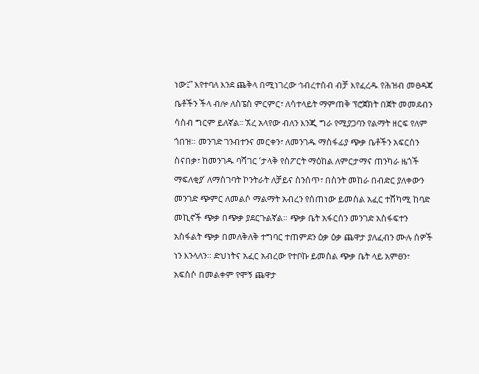ነው፤” እየተባለ እንደ ጨቅላ በሚነገረው ኅብረተሰብ ብቻ እየፈረዱ የሕዝብ መፀዳጃ ቤቶችን ችላ ብሎ ለስፔስ ምርምር፣ ለሳተላይት ማምጠቅ ፕሮጀክት በጀት መመደብን ሳስብ ግርም ይለኛል፡፡ ኧረ አላየው ብለን እንጂ ግራ የሚያጋባን የልማት ዘርፍ የለም ጎበዝ። መንገድ ገንብተንና መርቀን፣ ለመንገዱ ማስፋፊያ ጭቃ ቤቶችን አፍርሰን ስናበቃ፣ ከመንገዱ ባሻገር ‘ታላቅ የስፖርት ማዕከል ለምርታማና ጠንካራ ዜጎች ማፍለቂያ’ ለማስገባት ኮንትራት ለቻይና ስንሰጥ፣ በስንት መከራ በብድር ያለቀውን መንገድ ጭምር ለመልሶ ማልማት አብረን የሰጠነው ይመስል አፈር ተሸካሚ ከባድ መኪኖች ጭቃ በጭቃ ያደርጉልኛል። ጭቃ ቤት አፋርሰን መንገድ አስፋፍተን አስፋልት ጭቃ በመለቅለቅ ተግባር ተጠምደን ዕቃ ዕቃ ጨዋታ ያለፈብን ሙሉ ሰዎች ነን እንላለን። ድህነትና አፈር አብረው የተቦኩ ይመስል ጭቃ ቤት ላይ አምፀን፣ አፍስሶ በመልቀም የሞኝ ጨዋታ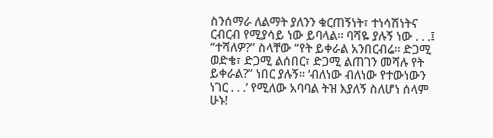ስንሰማራ ለልማት ያለንን ቁርጠኝነት፣ ተነሳሽነትና ርብርብ የሚያሳይ ነው ይባላል። ባሻዬ ያሉኝ ነው . . .፤ “ተሻለዎ?” ስላቸው “የት ይቀራል አንበርብሬ። ድጋሚ ወድቄ፣ ድጋሚ ልሰበር፣ ድጋሚ ልጠገን መሻሉ የት ይቀራል?” ነበር ያሉኝ። ‘ብለነው ብለነው የተውነውን ነገር . . .’ የሚለው አባባል ትዝ እያለኝ ስለሆነ ሰላም ሁኑ!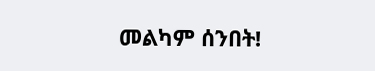መልካም ሰንበት!